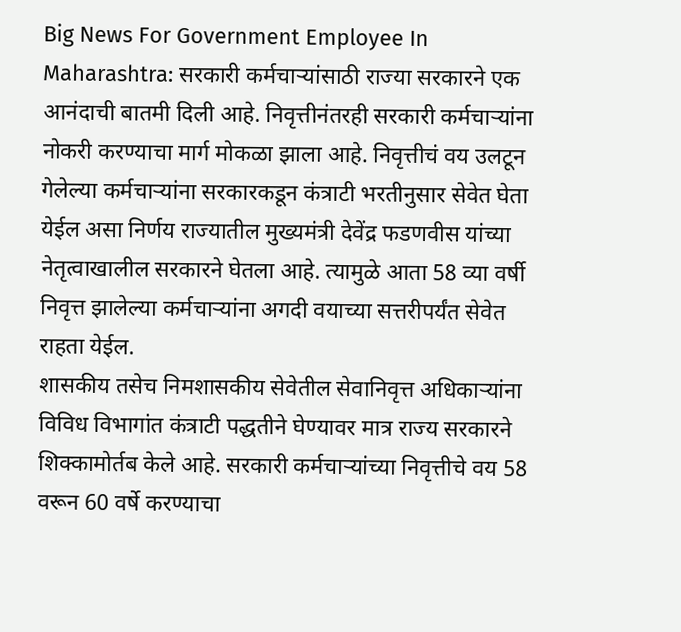Big News For Government Employee In Maharashtra: सरकारी कर्मचाऱ्यांसाठी राज्या सरकारने एक आनंदाची बातमी दिली आहे. निवृत्तीनंतरही सरकारी कर्मचाऱ्यांना नोकरी करण्याचा मार्ग मोकळा झाला आहे. निवृत्तीचं वय उलटून गेलेल्या कर्मचाऱ्यांना सरकारकडून कंत्राटी भरतीनुसार सेवेत घेता येईल असा निर्णय राज्यातील मुख्यमंत्री देवेंद्र फडणवीस यांच्या नेतृत्वाखालील सरकारने घेतला आहे. त्यामुळे आता 58 व्या वर्षी निवृत्त झालेल्या कर्मचाऱ्यांना अगदी वयाच्या सत्तरीपर्यंत सेवेत राहता येईल.
शासकीय तसेच निमशासकीय सेवेतील सेवानिवृत्त अधिकाऱ्यांना विविध विभागांत कंत्राटी पद्धतीने घेण्यावर मात्र राज्य सरकारने शिक्कामोर्तब केले आहे. सरकारी कर्मचाऱ्यांच्या निवृत्तीचे वय 58 वरून 60 वर्षे करण्याचा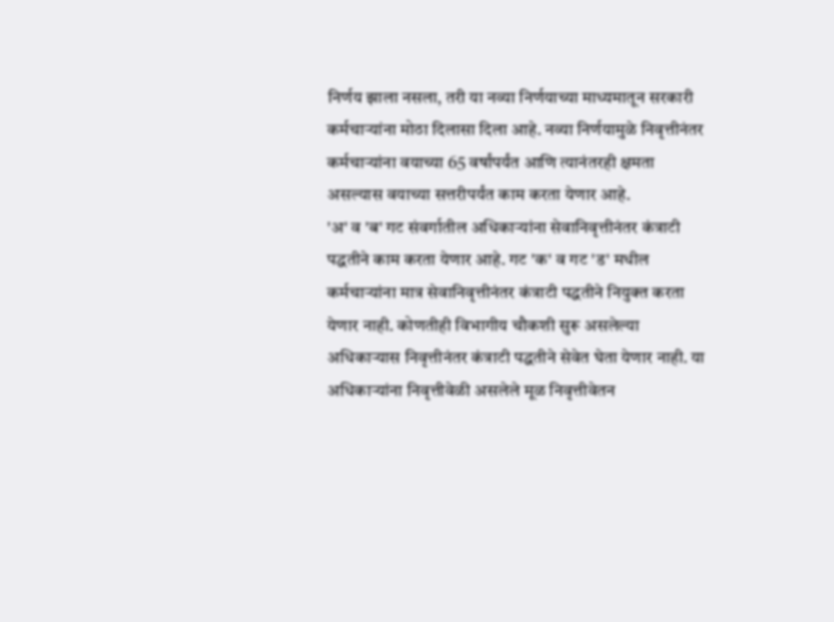निर्णय झाला नसला, तरी या नव्या निर्णयाच्या माध्यमातून सरकारी कर्मचाऱ्यांना मोठा दिलासा दिला आहे. नव्या निर्णयामुळे निवृत्तीनंतर कर्मचाऱ्यांना वयाच्या 65 वर्षांपर्यंत आणि त्यानंतरही क्षमता असल्यास वयाच्या सत्तरीपर्यंत काम करता येणार आहे.
'अ' व 'ब' गट संवर्गातील अधिकाऱ्यांना सेवानिवृत्तीनंतर कंत्राटी पद्धतीने काम करता येणार आहे. गट 'क' व गट 'ड' मधील कर्मचाऱ्यांना मात्र सेवानिवृत्तीनंतर कंत्राटी पद्धतीने नियुक्त करता येणार नाही. कोणतीही विभागीय चौकशी सुरू असलेल्या अधिकाऱ्यास निवृत्तीनंतर कंत्राटी पद्धतीने सेवेत घेता येणार नाही. या अधिकाऱ्यांना निवृत्तीवेळी असलेले मूळ निवृत्तीवेतन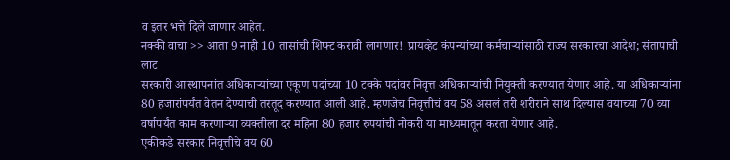व इतर भत्ते दिले जाणार आहेत.
नक्की वाचा >> आता 9 नाही 10 तासांची शिफ्ट करावी लागणार! प्रायव्हेट कंपन्यांच्या कर्मचाऱ्यांसाठी राज्य सरकारचा आदेश; संतापाची लाट
सरकारी आस्थापनांत अधिकाऱ्यांच्या एकूण पदांच्या 10 टक्के पदांवर निवृत्त अधिकाऱ्यांची नियुक्ती करण्यात येणार आहे. या अधिकाऱ्यांना 80 हजारांपर्यंत वेतन देण्याची तरतूद करण्यात आली आहे. म्हणजेच निवृत्तीचं वय 58 असलं तरी शरीराने साथ दिल्यास वयाच्या 70 व्या वर्षापर्यंत काम करणाऱ्या व्यक्तीला दर महिना 80 हजार रुपयांची नोकरी या माध्यमातून करता येणार आहे.
एकीकडे सरकार निवृत्तीचे वय 60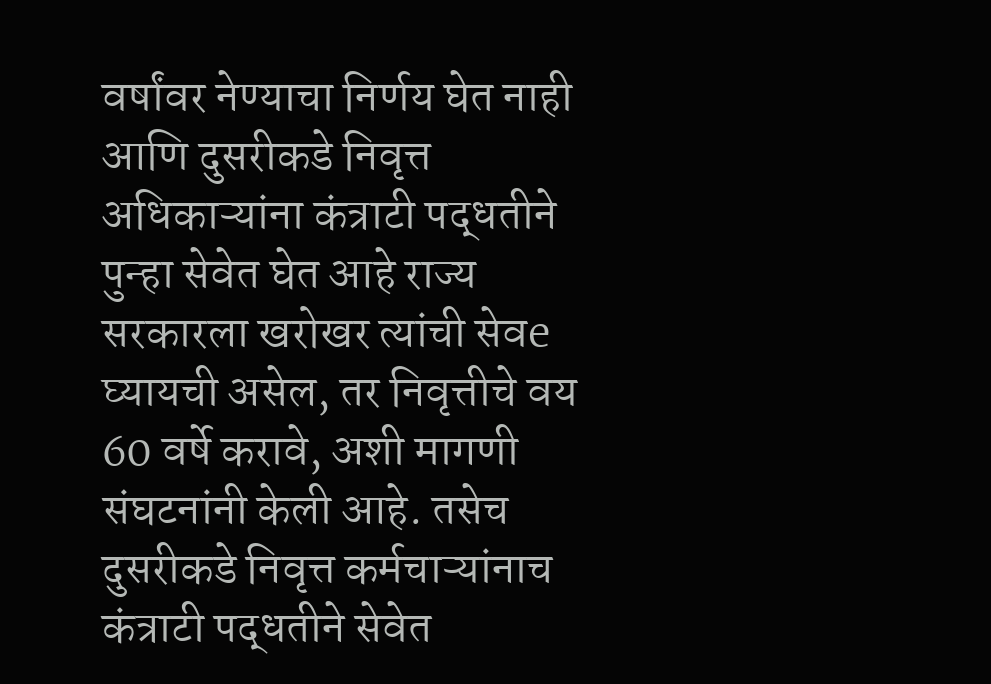वर्षांवर नेण्याचा निर्णय घेत नाही आणि दुसरीकडे निवृत्त अधिकाऱ्यांना कंत्राटी पद्धतीने पुन्हा सेवेत घेत आहे राज्य सरकारला खरोखर त्यांची सेवe घ्यायची असेल, तर निवृत्तीचे वय 60 वर्षे करावे, अशी मागणी संघटनांनी केली आहे. तसेच दुसरीकडे निवृत्त कर्मचाऱ्यांनाच कंत्राटी पद्धतीने सेवेत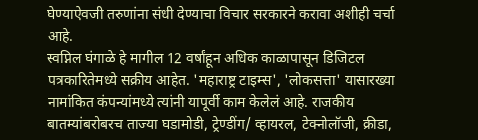घेण्याऐवजी तरुणांना संधी देण्याचा विचार सरकारने करावा अशीही चर्चा आहे.
स्वप्निल घंगाळे हे मागील 12 वर्षांहून अधिक काळापासून डिजिटल पत्रकारितेमध्ये सक्रीय आहेत. 'महाराष्ट्र टाइम्स', 'लोकसत्ता' यासारख्या नामांकित कंपन्यांमध्ये त्यांनी यापूर्वी काम केलेलं आहे. राजकीय बातम्यांबरोबरच ताज्या घडामोडी, ट्रेण्डींग/ व्हायरल, टेक्नोलॉजी, क्रीडा,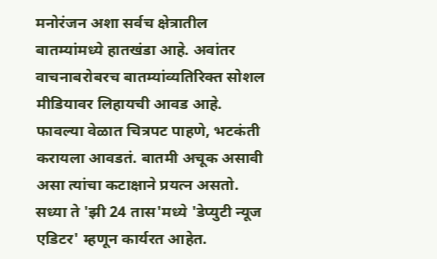मनोरंजन अशा सर्वच क्षेत्रातील बातम्यांमध्ये हातखंडा आहे. अवांतर वाचनाबरोबरच बातम्यांव्यतिरिक्त सोशल मीडियावर लिहायची आवड आहे. फावल्या वेळात चित्रपट पाहणे, भटकंती करायला आवडतं. बातमी अचूक असावी असा त्यांचा कटाक्षाने प्रयत्न असतो. सध्या ते 'झी 24 तास'मध्ये 'डेप्युटी न्यूज एडिटर' म्हणून कार्यरत आहेत.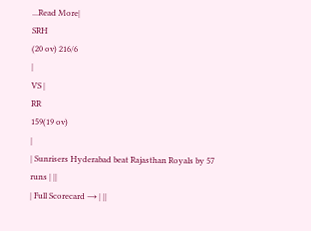...Read More|
SRH
(20 ov) 216/6
|
VS |
RR
159(19 ov)
|
| Sunrisers Hyderabad beat Rajasthan Royals by 57 runs | ||
| Full Scorecard → | ||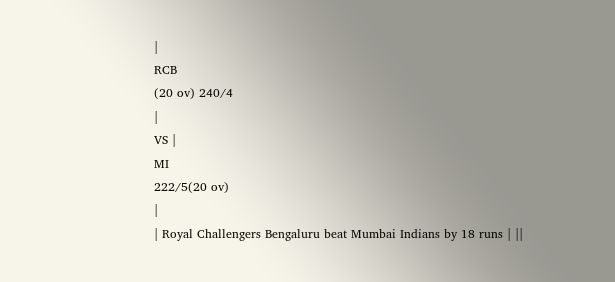|
RCB
(20 ov) 240/4
|
VS |
MI
222/5(20 ov)
|
| Royal Challengers Bengaluru beat Mumbai Indians by 18 runs | ||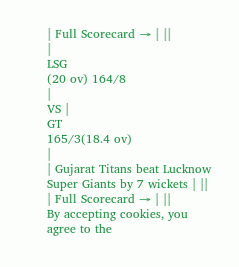| Full Scorecard → | ||
|
LSG
(20 ov) 164/8
|
VS |
GT
165/3(18.4 ov)
|
| Gujarat Titans beat Lucknow Super Giants by 7 wickets | ||
| Full Scorecard → | ||
By accepting cookies, you agree to the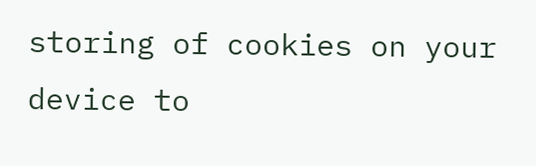storing of cookies on your device to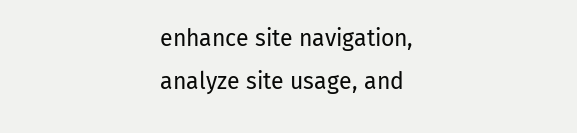enhance site navigation, analyze site usage, and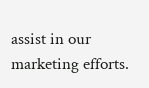assist in our marketing efforts.